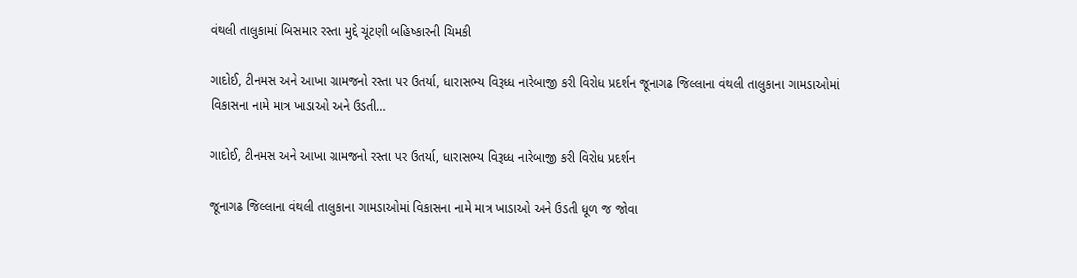વંથલી તાલુકામાં બિસમાર રસ્તા મુદ્દે ચૂંટણી બહિષ્કારની ચિમકી

ગાદોઈ, ટીનમસ અને આખા ગ્રામજનો રસ્તા પર ઉતર્યા, ધારાસભ્ય વિરૂધ્ધ નારેબાજી કરી વિરોધ પ્રદર્શન જૂનાગઢ જિલ્લાના વંથલી તાલુકાના ગામડાઓમાં વિકાસના નામે માત્ર ખાડાઓ અને ઉડતી…

ગાદોઈ, ટીનમસ અને આખા ગ્રામજનો રસ્તા પર ઉતર્યા, ધારાસભ્ય વિરૂધ્ધ નારેબાજી કરી વિરોધ પ્રદર્શન

જૂનાગઢ જિલ્લાના વંથલી તાલુકાના ગામડાઓમાં વિકાસના નામે માત્ર ખાડાઓ અને ઉડતી ધૂળ જ જોવા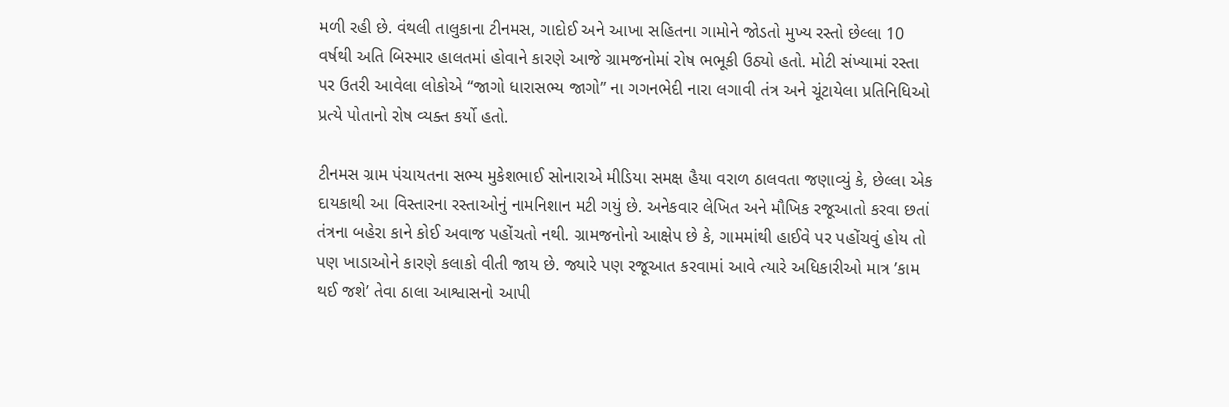મળી રહી છે. વંથલી તાલુકાના ટીનમસ, ગાદોઈ અને આખા સહિતના ગામોને જોડતો મુખ્ય રસ્તો છેલ્લા 10 વર્ષથી અતિ બિસ્માર હાલતમાં હોવાને કારણે આજે ગ્રામજનોમાં રોષ ભભૂકી ઉઠ્યો હતો. મોટી સંખ્યામાં રસ્તા પર ઉતરી આવેલા લોકોએ “જાગો ધારાસભ્ય જાગો” ના ગગનભેદી નારા લગાવી તંત્ર અને ચૂંટાયેલા પ્રતિનિધિઓ પ્રત્યે પોતાનો રોષ વ્યક્ત કર્યો હતો.

ટીનમસ ગ્રામ પંચાયતના સભ્ય મુકેશભાઈ સોનારાએ મીડિયા સમક્ષ હૈયા વરાળ ઠાલવતા જણાવ્યું કે, છેલ્લા એક દાયકાથી આ વિસ્તારના રસ્તાઓનું નામનિશાન મટી ગયું છે. અનેકવાર લેખિત અને મૌખિક રજૂઆતો કરવા છતાં તંત્રના બહેરા કાને કોઈ અવાજ પહોંચતો નથી. ગ્રામજનોનો આક્ષેપ છે કે, ગામમાંથી હાઈવે પર પહોંચવું હોય તો પણ ખાડાઓને કારણે કલાકો વીતી જાય છે. જ્યારે પણ રજૂઆત કરવામાં આવે ત્યારે અધિકારીઓ માત્ર ’કામ થઈ જશે’ તેવા ઠાલા આશ્વાસનો આપી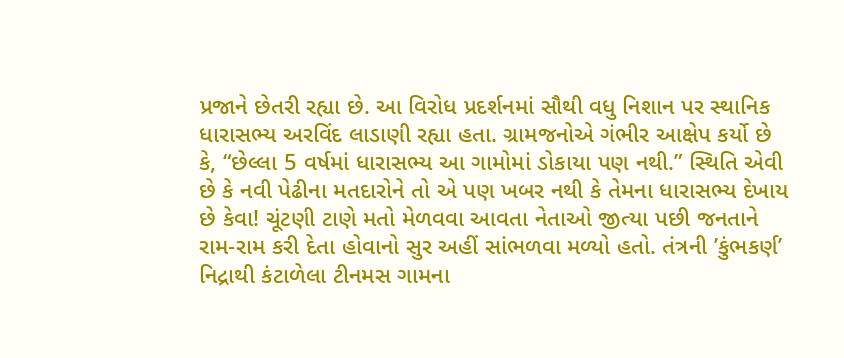પ્રજાને છેતરી રહ્યા છે. આ વિરોધ પ્રદર્શનમાં સૌથી વધુ નિશાન પર સ્થાનિક ધારાસભ્ય અરવિંદ લાડાણી રહ્યા હતા. ગ્રામજનોએ ગંભીર આક્ષેપ કર્યો છે કે, “છેલ્લા 5 વર્ષમાં ધારાસભ્ય આ ગામોમાં ડોકાયા પણ નથી.” સ્થિતિ એવી છે કે નવી પેઢીના મતદારોને તો એ પણ ખબર નથી કે તેમના ધારાસભ્ય દેખાય છે કેવા! ચૂંટણી ટાણે મતો મેળવવા આવતા નેતાઓ જીત્યા પછી જનતાને રામ-રામ કરી દેતા હોવાનો સુર અહીં સાંભળવા મળ્યો હતો. તંત્રની ’કુંભકર્ણ’ નિદ્રાથી કંટાળેલા ટીનમસ ગામના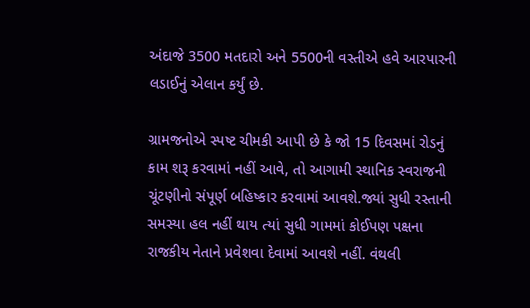અંદાજે 3500 મતદારો અને 5500ની વસ્તીએ હવે આરપારની લડાઈનું એલાન કર્યું છે.

ગ્રામજનોએ સ્પષ્ટ ચીમકી આપી છે કે જો 15 દિવસમાં રોડનું કામ શરૂ કરવામાં નહીં આવે, તો આગામી સ્થાનિક સ્વરાજની ચૂંટણીનો સંપૂર્ણ બહિષ્કાર કરવામાં આવશે.જ્યાં સુધી રસ્તાની સમસ્યા હલ નહીં થાય ત્યાં સુધી ગામમાં કોઈપણ પક્ષના રાજકીય નેતાને પ્રવેશવા દેવામાં આવશે નહીં. વંથલી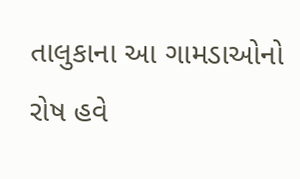તાલુકાના આ ગામડાઓનો રોષ હવે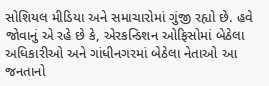સોશિયલ મીડિયા અને સમાચારોમાં ગુંજી રહ્યો છે. હવે જોવાનું એ રહે છે કે, એરકન્ડિશન ઓફિસોમાં બેઠેલા અધિકારીઓ અને ગાંધીનગરમાં બેઠેલા નેતાઓ આ જનતાનો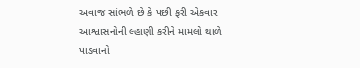અવાજ સાંભળે છે કે પછી ફરી એકવાર આશ્વાસનોની લ્હાણી કરીને મામલો થાળે પાડવાનો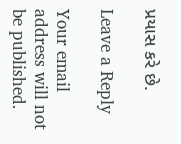પ્રયાસ કરે છે.

Leave a Reply

Your email address will not be published.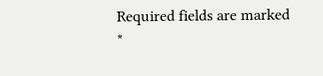Required fields are marked *